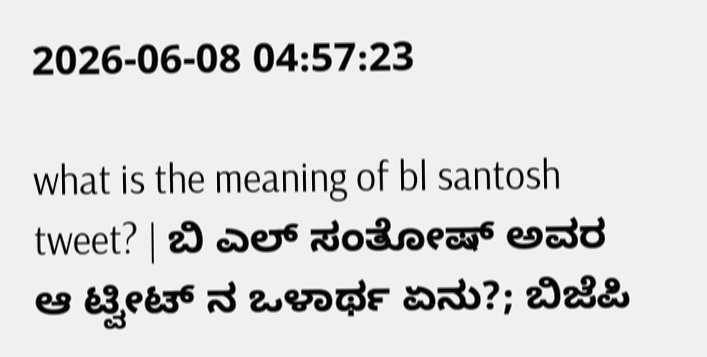2026-06-08 04:57:23

what is the meaning of bl santosh tweet? | ಬಿ ಎಲ್‌ ಸಂತೋಷ್‌ ಅವರ ಆ ಟ್ವೀಟ್‌ ನ ಒಳಾರ್ಥ ಏನು?; ಬಿಜೆಪಿ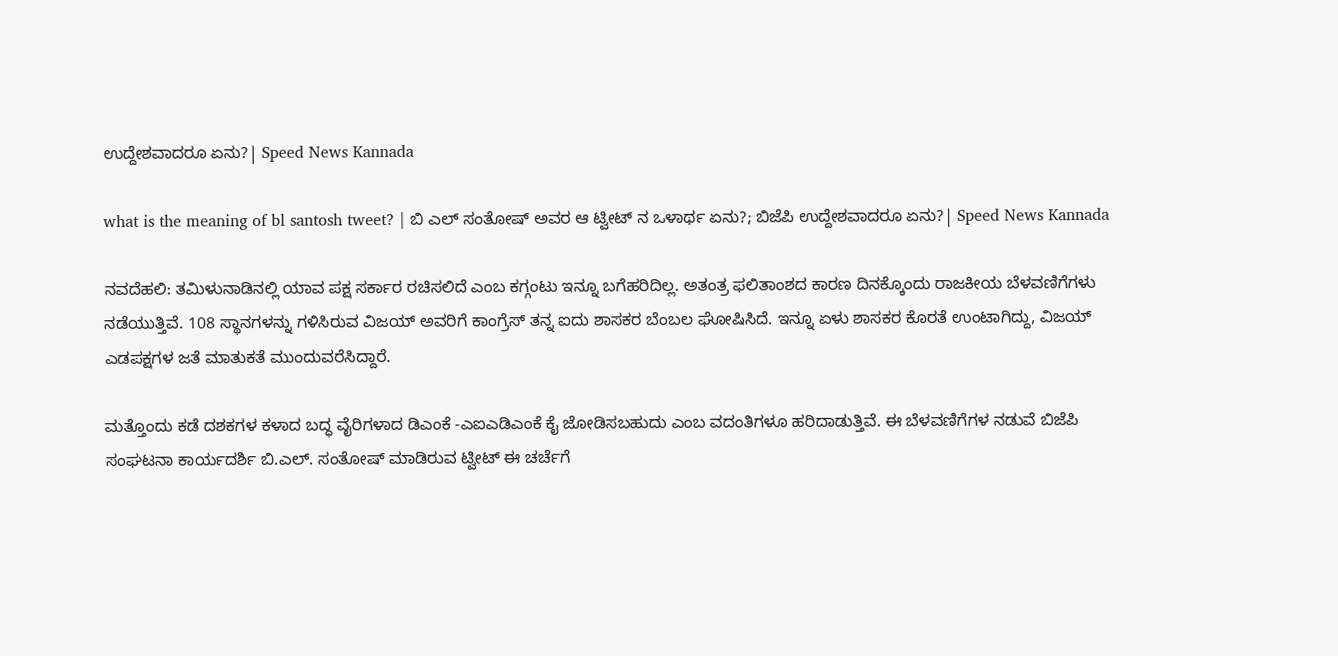ಉದ್ದೇಶವಾದರೂ ಏನು?| Speed News Kannada

what is the meaning of bl santosh tweet? | ಬಿ ಎಲ್‌ ಸಂತೋಷ್‌ ಅವರ ಆ ಟ್ವೀಟ್‌ ನ ಒಳಾರ್ಥ ಏನು?; ಬಿಜೆಪಿ ಉದ್ದೇಶವಾದರೂ ಏನು?| Speed News Kannada

ನವದೆಹಲಿ: ತಮಿಳುನಾಡಿನಲ್ಲಿ ಯಾವ ಪಕ್ಷ ಸರ್ಕಾರ ರಚಿಸಲಿದೆ ಎಂಬ ಕಗ್ಗಂಟು ಇನ್ನೂ ಬಗೆಹರಿದಿಲ್ಲ. ಅತಂತ್ರ ಫಲಿತಾಂಶದ ಕಾರಣ ದಿನಕ್ಕೊಂದು ರಾಜಕೀಯ ಬೆಳವಣಿಗೆಗಳು ನಡೆಯುತ್ತಿವೆ. 108 ಸ್ಥಾನಗಳನ್ನು ಗಳಿಸಿರುವ ವಿಜಯ್ ಅವರಿಗೆ ಕಾಂಗ್ರೆಸ್‌ ತನ್ನ ಐದು ಶಾಸಕರ ಬೆಂಬಲ ಘೋಷಿಸಿದೆ. ಇನ್ನೂ ಏಳು ಶಾಸಕರ ಕೊರತೆ ಉಂಟಾಗಿದ್ದು, ವಿಜಯ್‌ ಎಡಪಕ್ಷಗಳ ಜತೆ ಮಾತುಕತೆ ಮುಂದುವರೆಸಿದ್ದಾರೆ.

ಮತ್ತೊಂದು ಕಡೆ ದಶಕಗಳ ಕಳಾದ ಬದ್ಧ ವೈರಿಗಳಾದ ಡಿಎಂಕೆ -ಎಐಎಡಿಎಂಕೆ ಕೈ ಜೋಡಿಸಬಹುದು ಎಂಬ ವದಂತಿಗಳೂ ಹರಿದಾಡುತ್ತಿವೆ. ಈ ಬೆಳವಣಿಗೆಗಳ ನಡುವೆ ಬಿಜೆಪಿ ಸಂಘಟನಾ ಕಾರ್ಯದರ್ಶಿ ಬಿ.ಎಲ್. ಸಂತೋಷ್‌ ಮಾಡಿರುವ ಟ್ವೀಟ್‌ ಈ ಚರ್ಚೆಗೆ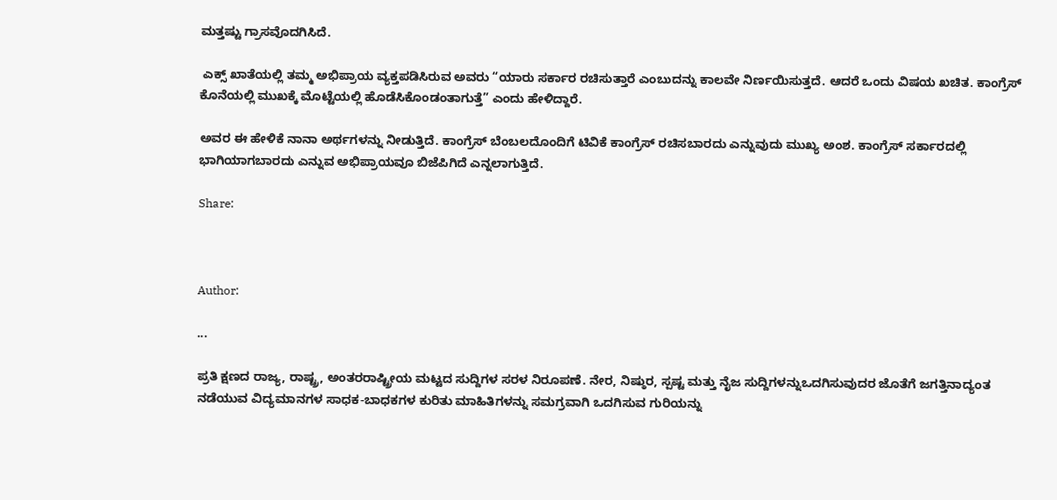ಮತ್ತಷ್ಟು ಗ್ರಾಸವೊದಗಿಸಿದೆ.

 ಎಕ್ಸ್‌ ಖಾತೆಯಲ್ಲಿ ತಮ್ಮ ಅಭಿಪ್ರಾಯ ವ್ಯಕ್ತಪಡಿಸಿರುವ ಅವರು “ಯಾರು ಸರ್ಕಾರ ರಚಿಸುತ್ತಾರೆ ಎಂಬುದನ್ನು ಕಾಲವೇ ನಿರ್ಣಯಿಸುತ್ತದೆ. ಆದರೆ ಒಂದು ವಿಷಯ ಖಚಿತ. ಕಾಂಗ್ರೆಸ್ ಕೊನೆಯಲ್ಲಿ ಮುಖಕ್ಕೆ ಮೊಟ್ಟೆಯಲ್ಲಿ ಹೊಡೆಸಿಕೊಂಡಂತಾಗುತ್ತೆ” ಎಂದು ಹೇಳಿದ್ದಾರೆ.

ಅವರ ಈ ಹೇಳಿಕೆ ನಾನಾ ಅರ್ಥಗಳನ್ನು ನೀಡುತ್ತಿದೆ. ಕಾಂಗ್ರೆಸ್‌ ಬೆಂಬಲದೊಂದಿಗೆ ಟಿವಿಕೆ ಕಾಂಗ್ರೆಸ್‌ ರಚಿಸಬಾರದು ಎನ್ನುವುದು ಮುಖ್ಯ ಅಂಶ. ಕಾಂಗ್ರೆಸ್ ಸರ್ಕಾರದಲ್ಲಿ ಭಾಗಿಯಾಗಬಾರದು ಎನ್ನುವ ಅಭಿಪ್ರಾಯವೂ ಬಿಜೆಪಿಗಿದೆ ಎನ್ನಲಾಗುತ್ತಿದೆ.

Share:



Author:

...

ಪ್ರತಿ ಕ್ಷಣದ ರಾಜ್ಯ, ರಾಷ್ಟ್ರ, ಅಂತರರಾಷ್ಟ್ರೀಯ ಮಟ್ಟದ ಸುದ್ದಿಗಳ ಸರಳ ನಿರೂಪಣೆ. ನೇರ, ನಿಷ್ಠುರ, ಸ್ಪಷ್ಟ ಮತ್ತು ನೈಜ ಸುದ್ದಿಗಳನ್ನುಒದಗಿಸುವುದರ ಜೊತೆಗೆ ಜಗತ್ತಿನಾದ್ಯಂತ ನಡೆಯುವ ವಿದ್ಯಮಾನಗಳ ಸಾಧಕ-ಬಾಧಕಗಳ ಕುರಿತು ಮಾಹಿತಿಗಳನ್ನು ಸಮಗ್ರವಾಗಿ ಒದಗಿಸುವ ಗುರಿಯನ್ನು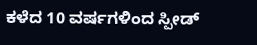ಕಳೆದ 10 ವರ್ಷಗಳಿಂದ ಸ್ಪೀಡ್‌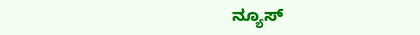ನ್ಯೂಸ್‌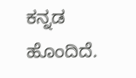ಕನ್ನಡ ಹೊಂದಿದೆ.